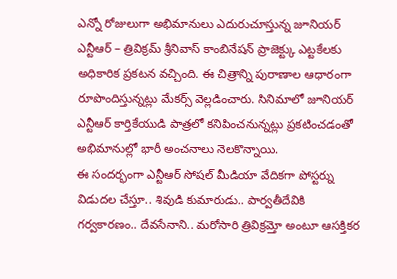ఎన్నో రోజులుగా అభిమానులు ఎదురుచూస్తున్న జూనియర్ ఎన్టీఆర్ – త్రివిక్రమ్ శ్రీనివాస్ కాంబినేషన్ ప్రాజెక్ట్కు ఎట్టకేలకు అధికారిక ప్రకటన వచ్చింది. ఈ చిత్రాన్ని పురాణాల ఆధారంగా రూపొందిస్తున్నట్లు మేకర్స్ వెల్లడించారు. సినిమాలో జూనియర్ ఎన్టీఆర్ కార్తికేయుడి పాత్రలో కనిపించనున్నట్లు ప్రకటించడంతో అభిమానుల్లో భారీ అంచనాలు నెలకొన్నాయి.
ఈ సందర్భంగా ఎన్టీఆర్ సోషల్ మీడియా వేదికగా పోస్టర్ను విడుదల చేస్తూ.. శివుడి కుమారుడు.. పార్వతీదేవికి గర్వకారణం.. దేవసేనాని.. మరోసారి త్రివిక్రమ్తో అంటూ ఆసక్తికర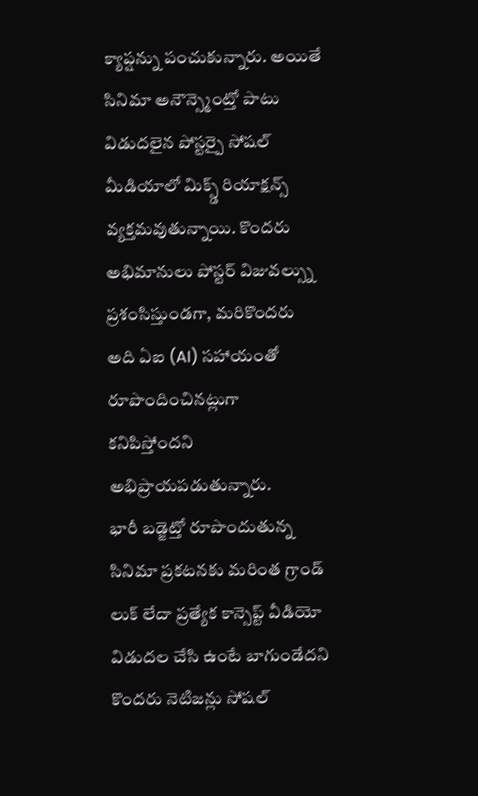క్యాప్షన్ను పంచుకున్నారు. అయితే సినిమా అనౌన్స్మెంట్తో పాటు విడుదలైన పోస్టర్పై సోషల్ మీడియాలో మిక్స్డ్ రియాక్షన్స్ వ్యక్తమవుతున్నాయి. కొందరు అభిమానులు పోస్టర్ విజువల్స్ను ప్రశంసిస్తుండగా, మరికొందరు అది ఏఐ (AI) సహాయంతో రూపొందించినట్లుగా కనిపిస్తోందని అభిప్రాయపడుతున్నారు.
భారీ బడ్జెట్తో రూపొందుతున్న సినిమా ప్రకటనకు మరింత గ్రాండ్ లుక్ లేదా ప్రత్యేక కాన్సెప్ట్ వీడియో విడుదల చేసి ఉంటే బాగుండేదని కొందరు నెటిజన్లు సోషల్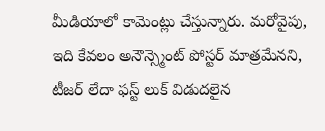మీడియాలో కామెంట్లు చేస్తున్నారు. మరోవైపు, ఇది కేవలం అనౌన్స్మెంట్ పోస్టర్ మాత్రమేనని, టీజర్ లేదా ఫస్ట్ లుక్ విడుదలైన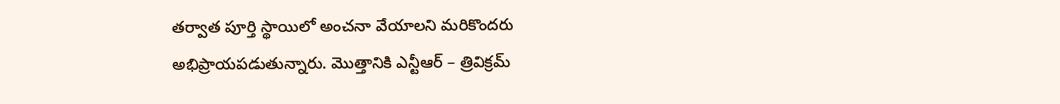తర్వాత పూర్తి స్థాయిలో అంచనా వేయాలని మరికొందరు అభిప్రాయపడుతున్నారు. మొత్తానికి ఎన్టీఆర్ – త్రివిక్రమ్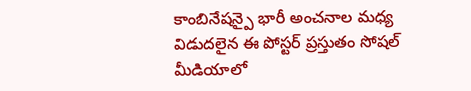కాంబినేషన్పై భారీ అంచనాల మధ్య విడుదలైన ఈ పోస్టర్ ప్రస్తుతం సోషల్ మీడియాలో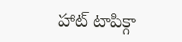హాట్ టాపిక్గా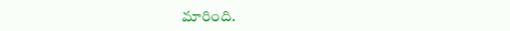మారింది.